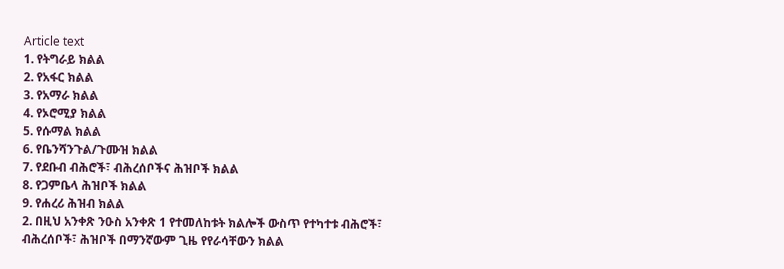Article text
1. የትግራይ ክልል
2. የአፋር ክልል
3. የአማራ ክልል
4. የኦሮሚያ ክልል
5. የሱማል ክልል
6. የቤንሻንጉል/ጉሙዝ ክልል
7. የደቡብ ብሕሮች፣ ብሕረሰቦችና ሕዝቦች ክልል
8. የጋምቤላ ሕዝቦች ክልል
9. የሐረሪ ሕዝብ ክልል
2. በዚህ አንቀጽ ንዑስ አንቀጽ 1 የተመለከቱት ክልሎች ውስጥ የተካተቱ ብሕሮች፣
ብሕረሰቦች፣ ሕዝቦች በማንኛውም ጊዜ የየራሳቸውን ክልል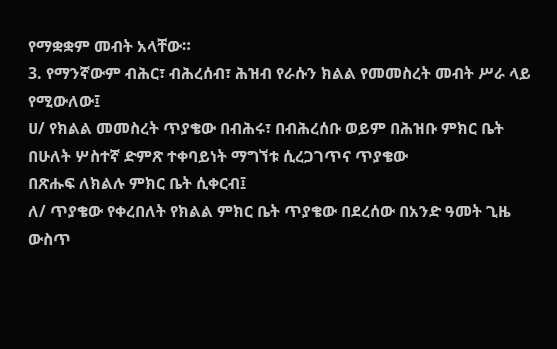የማቋቋም መብት አላቸው።
3. የማንኛውም ብሕር፣ ብሕረሰብ፣ ሕዝብ የራሱን ክልል የመመስረት መብት ሥራ ላይ የሚውለው፤
ሀ/ የክልል መመስረት ጥያቄው በብሕሩ፣ በብሕረሰቡ ወይም በሕዝቡ ምክር ቤት በሁለት ሦስተኛ ድምጽ ተቀባይነት ማግኘቱ ሲረጋገጥና ጥያቄው
በጽሑፍ ለክልሉ ምክር ቤት ሲቀርብ፤
ለ/ ጥያቄው የቀረበለት የክልል ምክር ቤት ጥያቄው በደረሰው በአንድ ዓመት ጊዜ ውስጥ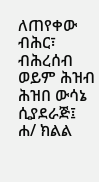ለጠየቀው ብሕር፣ ብሕረሰብ ወይም ሕዝብ ሕዝበ ውሳኔ
ሲያደራጅ፤
ሐ/ ክልል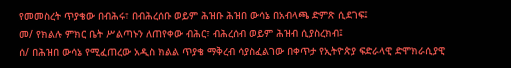የመመስረት ጥያቄው በብሕሩ፣ በብሕረሰቡ ወይም ሕዝቡ ሕዝበ ውሳኔ በአብላጫ ድምጽ ሲደገፍ፤
መ/ የክልሉ ምክር ቤት ሥልጣኑን ለጠየቀው ብሕር፣ ብሕረሰብ ወይም ሕዝብ ሲያስረክብ፤
ሰ/ በሕዝበ ውሳኔ የሚፈጠረው አዲስ ክልል ጥያቄ ማቅረብ ሳያስፈልገው በቀጥታ የኢትዮጵያ ፍድራላዊ ድሞክራሲያዊ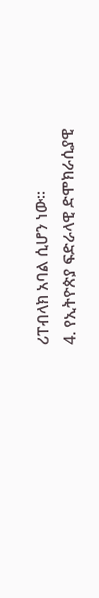ሪፐብላክ አባል ሲሆን ነው።
4. የኢትዮጵያ ፍድራላዊ ድሞክራሲያዊ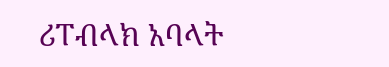ሪፐብላክ አባላት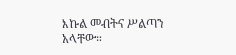እኩል መብትና ሥልጣን አላቸው።